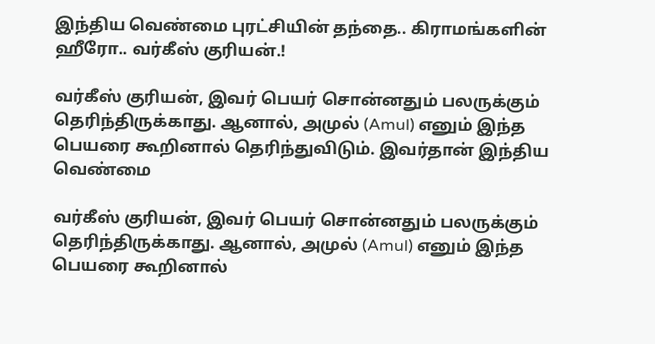இந்திய வெண்மை புரட்சியின் தந்தை.. கிராமங்களின் ஹீரோ.. வர்கீஸ் குரியன்.!

வர்கீஸ் குரியன், இவர் பெயர் சொன்னதும் பலருக்கும் தெரிந்திருக்காது. ஆனால், அமுல் (Amul) எனும் இந்த பெயரை கூறினால் தெரிந்துவிடும். இவர்தான் இந்திய வெண்மை

வர்கீஸ் குரியன், இவர் பெயர் சொன்னதும் பலருக்கும் தெரிந்திருக்காது. ஆனால், அமுல் (Amul) எனும் இந்த பெயரை கூறினால்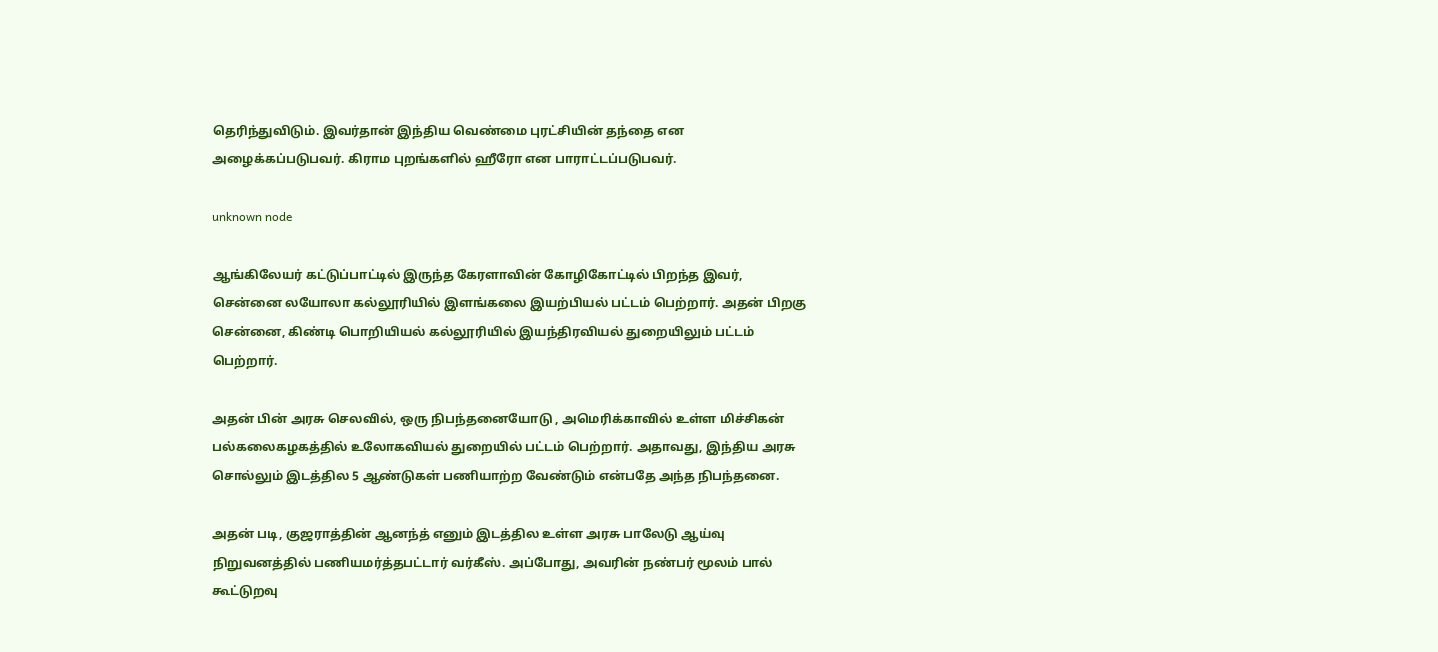தெரிந்துவிடும். இவர்தான் இந்திய வெண்மை புரட்சியின் தந்தை என அழைக்கப்படுபவர். கிராம புறங்களில் ஹீரோ என பாராட்டப்படுபவர்.

unknown node

ஆங்கிலேயர் கட்டுப்பாட்டில் இருந்த கேரளாவின் கோழிகோட்டில் பிறந்த இவர், சென்னை லயோலா கல்லூரியில் இளங்கலை இயற்பியல் பட்டம் பெற்றார். அதன் பிறகு சென்னை, கிண்டி பொறியியல் கல்லூரியில் இயந்திரவியல் துறையிலும் பட்டம் பெற்றார்.

அதன் பின் அரசு செலவில், ஒரு நிபந்தனையோடு , அமெரிக்காவில் உள்ள மிச்சிகன் பல்கலைகழகத்தில் உலோகவியல் துறையில் பட்டம் பெற்றார். அதாவது, இந்திய அரசு சொல்லும் இடத்தில 5 ஆண்டுகள் பணியாற்ற வேண்டும் என்பதே அந்த நிபந்தனை.

அதன் படி, குஜராத்தின் ஆனந்த் எனும் இடத்தில உள்ள அரசு பாலேடு ஆய்வு நிறுவனத்தில் பணியமர்த்தபட்டார் வர்கீஸ். அப்போது, அவரின் நண்பர் மூலம் பால் கூட்டுறவு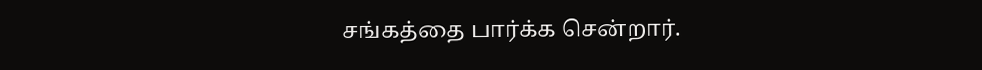சங்கத்தை பார்க்க சென்றார்.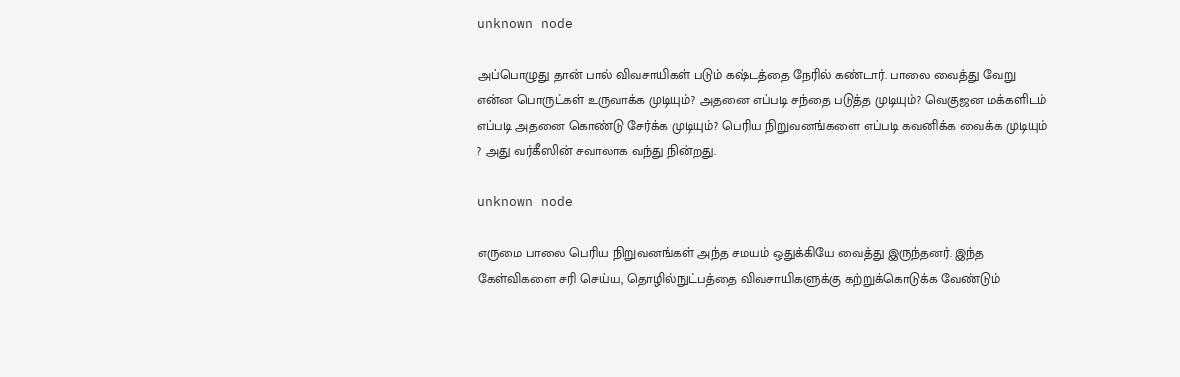unknown node

அப்பொழுது தான் பால் விவசாயிகள் படும் கஷ்டத்தை நேரில் கண்டார். பாலை வைத்து வேறு என்ன பொருட்கள் உருவாக்க முடியும்? அதனை எப்படி சந்தை படுத்த முடியும்? வெகுஜன மக்களிடம் எப்படி அதனை கொண்டு சேர்க்க முடியும்? பெரிய நிறுவனங்களை எப்படி கவனிக்க வைக்க முடியும் ? அது வர்கீஸின் சவாலாக வந்து நின்றது.

unknown node

எருமை பாலை பெரிய நிறுவனங்கள் அந்த சமயம் ஒதுக்கியே வைத்து இருந்தனர். இந்த கேள்விகளை சரி செய்ய, தொழில்நுட்பத்தை விவசாயிகளுக்கு கற்றுக்கொடுக்க வேண்டும்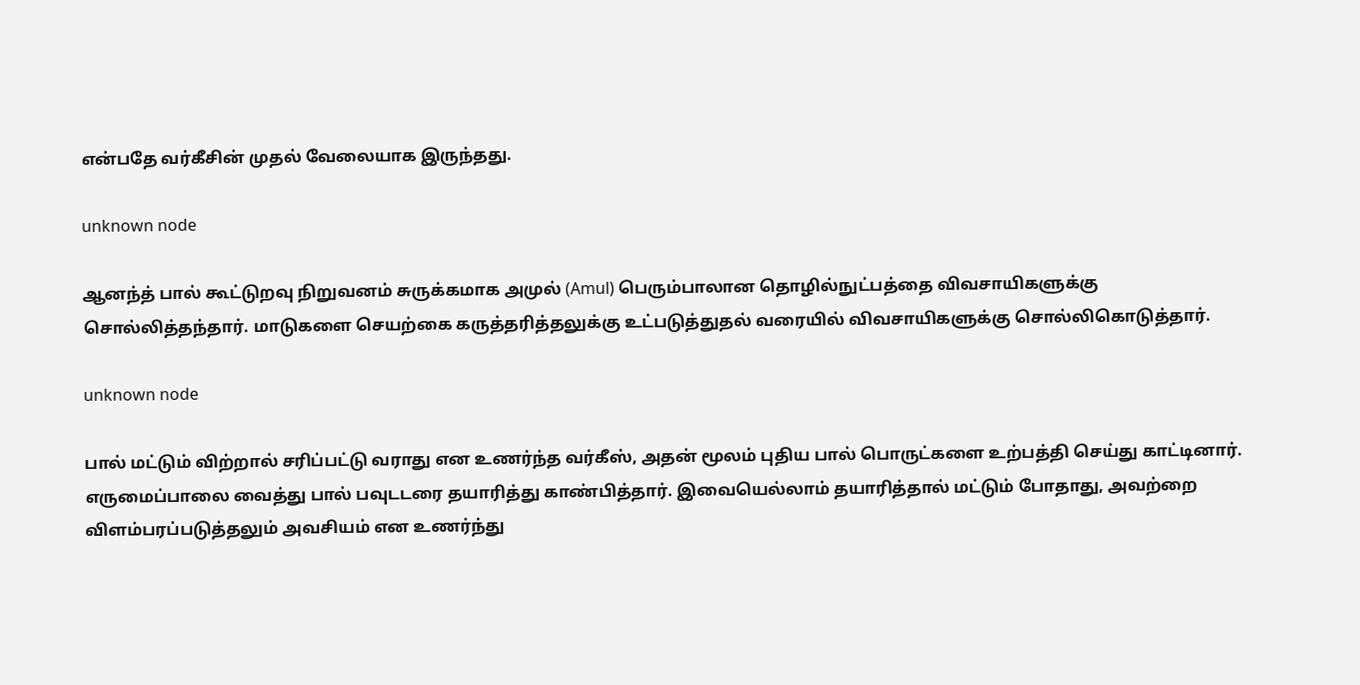என்பதே வர்கீசின் முதல் வேலையாக இருந்தது.

unknown node

ஆனந்த் பால் கூட்டுறவு நிறுவனம் சுருக்கமாக அமுல் (Amul) பெரும்பாலான தொழில்நுட்பத்தை விவசாயிகளுக்கு சொல்லித்தந்தார். மாடுகளை செயற்கை கருத்தரித்தலுக்கு உட்படுத்துதல் வரையில் விவசாயிகளுக்கு சொல்லிகொடுத்தார்.

unknown node

பால் மட்டும் விற்றால் சரிப்பட்டு வராது என உணர்ந்த வர்கீஸ், அதன் மூலம் புதிய பால் பொருட்களை உற்பத்தி செய்து காட்டினார். எருமைப்பாலை வைத்து பால் பவுடடரை தயாரித்து காண்பித்தார். இவையெல்லாம் தயாரித்தால் மட்டும் போதாது, அவற்றை விளம்பரப்படுத்தலும் அவசியம் என உணர்ந்து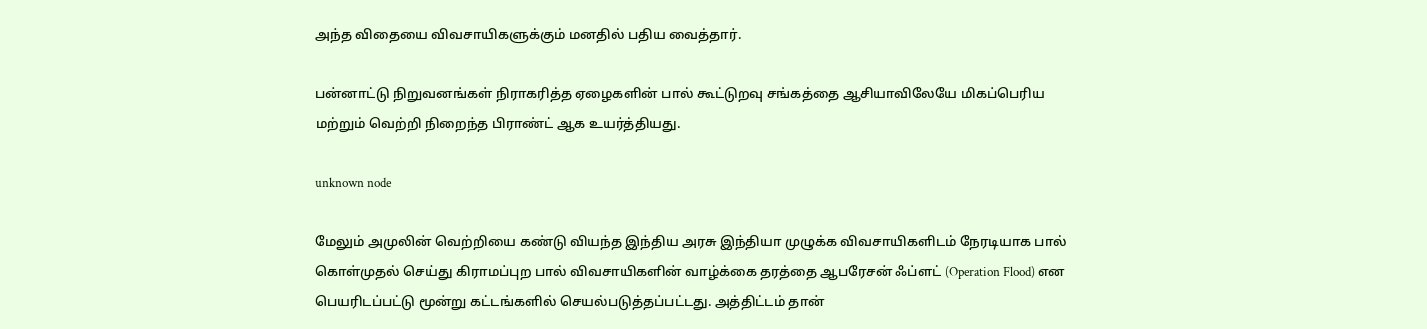அந்த விதையை விவசாயிகளுக்கும் மனதில் பதிய வைத்தார்.

பன்னாட்டு நிறுவனங்கள் நிராகரித்த ஏழைகளின் பால் கூட்டுறவு சங்கத்தை ஆசியாவிலேயே மிகப்பெரிய மற்றும் வெற்றி நிறைந்த பிராண்ட் ஆக உயர்த்தியது.

unknown node

மேலும் அமுலின் வெற்றியை கண்டு வியந்த இந்திய அரசு இந்தியா முழுக்க விவசாயிகளிடம் நேரடியாக பால் கொள்முதல் செய்து கிராமப்புற பால் விவசாயிகளின் வாழ்க்கை தரத்தை ஆபரேசன் ஃப்ளட் (Operation Flood) என பெயரிடப்பட்டு மூன்று கட்டங்களில் செயல்படுத்தப்பட்டது. அத்திட்டம் தான்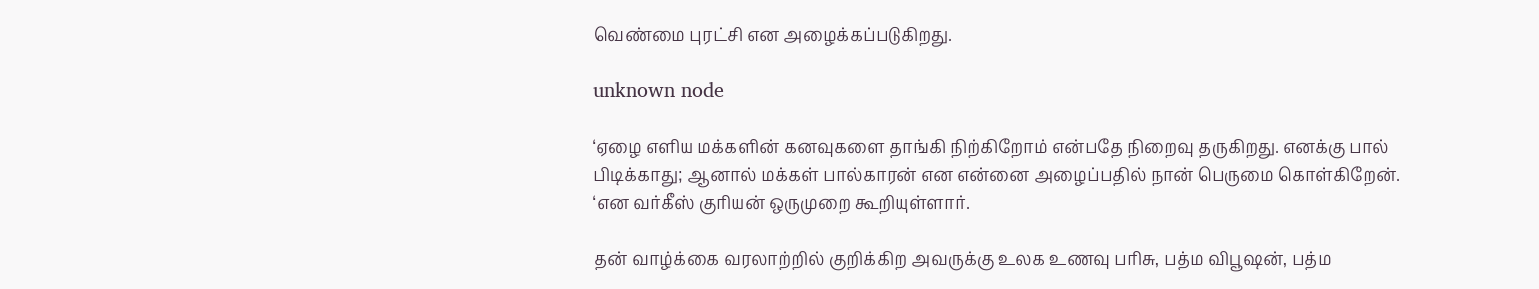வெண்மை புரட்சி என அழைக்கப்படுகிறது.

unknown node

‘ஏழை எளிய மக்களின் கனவுகளை தாங்கி நிற்கிறோம் என்பதே நிறைவு தருகிறது. எனக்கு பால் பிடிக்காது; ஆனால் மக்கள் பால்காரன் என என்னை அழைப்பதில் நான் பெருமை கொள்கிறேன். ‘என வர்கீஸ் குரியன் ஒருமுறை கூறியுள்ளார்.

தன் வாழ்க்கை வரலாற்றில் குறிக்கிற அவருக்கு உலக உணவு பரிசு, பத்ம விபூஷன், பத்ம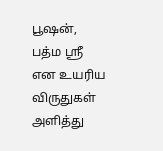பூஷன், பத்ம ஸ்ரீ என உயரிய விருதுகள் அளித்து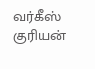வர்கீஸ் குரியன்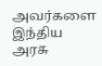அவர்களை இந்திய அரசு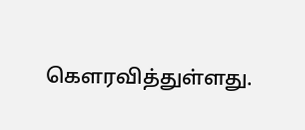கௌரவித்துள்ளது.